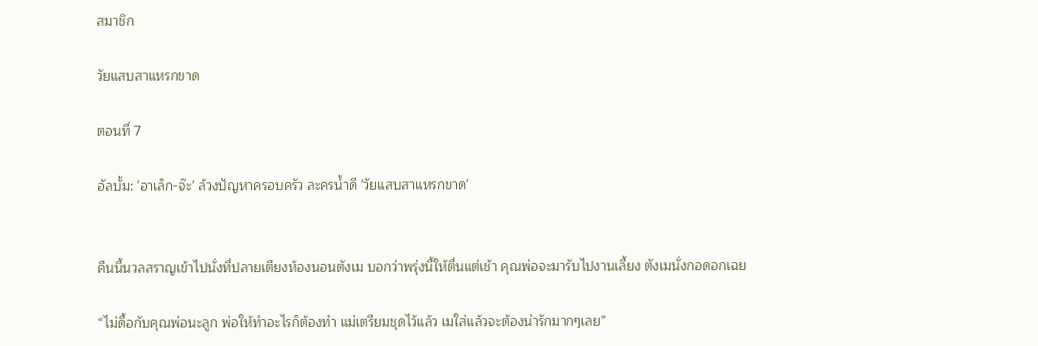สมาชิก

วัยแสบสาแหรกขาด

ตอนที่ 7

อัลบั้ม: 'อาเล็ก-จ๊ะ' ล้วงปัญหาครอบครัว ละครน้ำดี 'วัยแสบสาแหรกขาด'


คืนนี้นวลสราญเข้าไปนั่งที่ปลายเตียงห้องนอนตังเม บอกว่าพรุ่งนี้ให้ตื่นแต่เช้า คุณพ่อจะมารับไปงานเลี้ยง ตังเมนั่งกอดอกเฉย

“ไม่ดื้อกับคุณพ่อนะลูก พ่อให้ทำอะไรก็ต้องทำ แม่เตรียมชุดไว้แล้ว เมใส่แล้วจะต้องน่ารักมากๆเลย”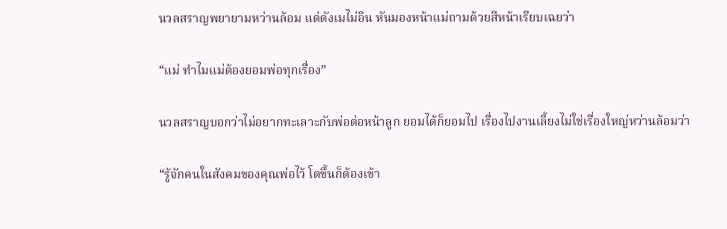นวลสราญพยายามหว่านล้อม แต่ตังเมไม่อิน หันมองหน้าแม่ถามด้วยสีหน้าเรียบเฉยว่า

“แม่ ทำไมแม่ต้องยอมพ่อทุกเรื่อง”

นวลสราญบอกว่าไม่อยากทะเลาะกับพ่อต่อหน้าลูก ยอมได้ก็ยอมไป เรื่องไปงานเลี้ยงไม่ใช่เรื่องใหญ่หว่านล้อมว่า

“รู้จักคนในสังคมของคุณพ่อไว้ โตขึ้นก็ต้องเข้า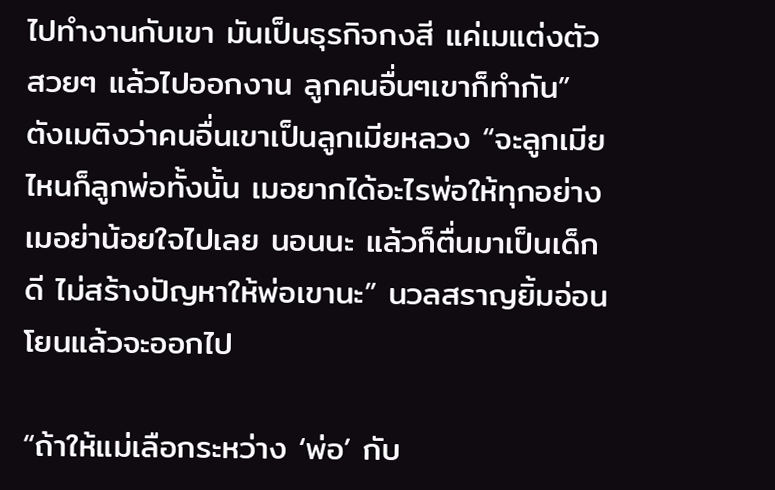ไปทำงานกับเขา มันเป็นธุรกิจกงสี แค่เมแต่งตัวสวยๆ แล้วไปออกงาน ลูกคนอื่นๆเขาก็ทำกัน” ตังเมติงว่าคนอื่นเขาเป็นลูกเมียหลวง “จะลูกเมียไหนก็ลูกพ่อทั้งนั้น เมอยากได้อะไรพ่อให้ทุกอย่าง เมอย่าน้อยใจไปเลย นอนนะ แล้วก็ตื่นมาเป็นเด็กดี ไม่สร้างปัญหาให้พ่อเขานะ” นวลสราญยิ้มอ่อนโยนแล้วจะออกไป

“ถ้าให้แม่เลือกระหว่าง ‘พ่อ’ กับ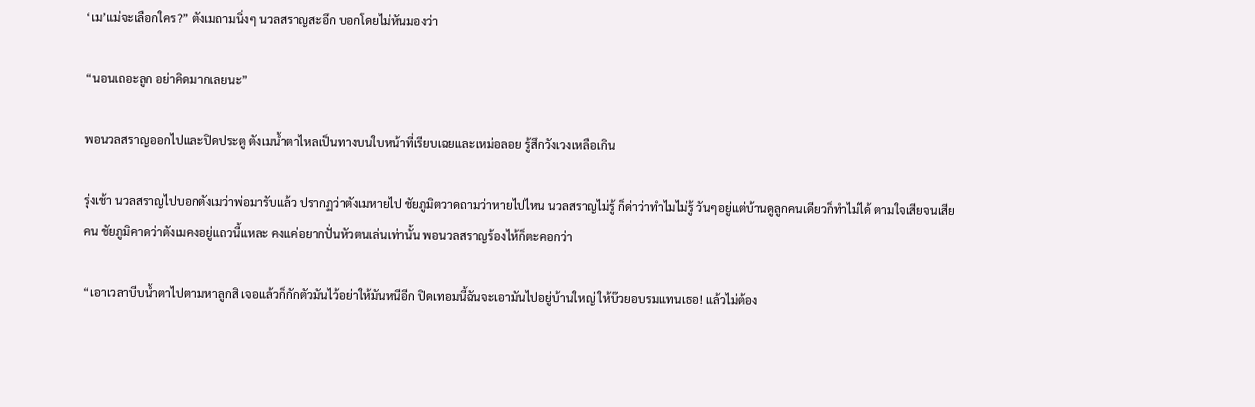‘เม’แม่จะเลือกใคร?” ตังเมถามนิ่งๆ นวลสราญสะอึก บอกโดยไม่หันมองว่า

“นอนเถอะลูก อย่าคิดมากเลยนะ”

พอนวลสราญออกไปและปิดประตู ตังเมน้ำตาไหลเป็นทางบนใบหน้าที่เรียบเฉยและเหม่อลอย รู้สึกวังเวงเหลือเกิน

รุ่งเช้า นวลสราญไปบอกตังเมว่าพ่อมารับแล้ว ปรากฏว่าตังเมหายไป ชัยภูมิตวาดถามว่าหายไปไหน นวลสราญไม่รู้ ก็ด่าว่าทำไมไม่รู้ วันๆอยู่แต่บ้านดูลูกคนเดียวก็ทำไม่ได้ ตามใจเสียจนเสียคน ชัยภูมิคาดว่าตังเมคงอยู่แถวนี้แหละ คงแค่อยากปั่นหัวตนเล่นเท่านั้น พอนวลสราญร้องไห้ก็ตะคอกว่า

“เอาเวลาบีบน้ำตาไปตามหาลูกสิ เจอแล้วก็กักตัวมันไว้อย่าให้มันหนีอีก ปิดเทอมนี้ฉันจะเอามันไปอยู่บ้านใหญ่ ให้บ๊วยอบรมแทนเธอ! แล้วไม่ต้อง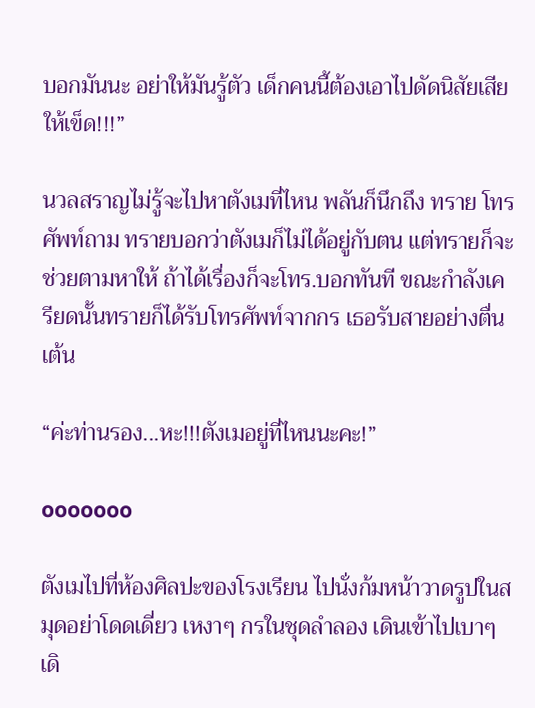บอกมันนะ อย่าให้มันรู้ตัว เด็กคนนี้ต้องเอาไปดัดนิสัยเสียให้เข็ด!!!”

นวลสราญไม่รู้จะไปหาตังเมที่ไหน พลันก็นึกถึง ทราย โทรศัพท์ถาม ทรายบอกว่าตังเมก็ไม่ได้อยู่กับตน แต่ทรายก็จะช่วยตามหาให้ ถ้าได้เรื่องก็จะโทร.บอกทันที ขณะกำลังเครียดนั้นทรายก็ได้รับโทรศัพท์จากกร เธอรับสายอย่างตื่นเต้น

“ค่ะท่านรอง...หะ!!!ตังเมอยู่ที่ไหนนะคะ!”

ooooooo

ตังเมไปที่ห้องศิลปะของโรงเรียน ไปนั่งก้มหน้าวาดรูปในสมุดอย่าโดดเดี่ยว เหงาๆ กรในชุดลำลอง เดินเข้าไปเบาๆ เดิ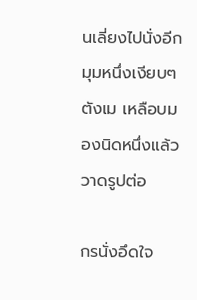นเลี่ยงไปนั่งอีกมุมหนึ่งเงียบๆ ตังเม เหลือบมองนิดหนึ่งแล้ววาดรูปต่อ

กรนั่งอึดใจ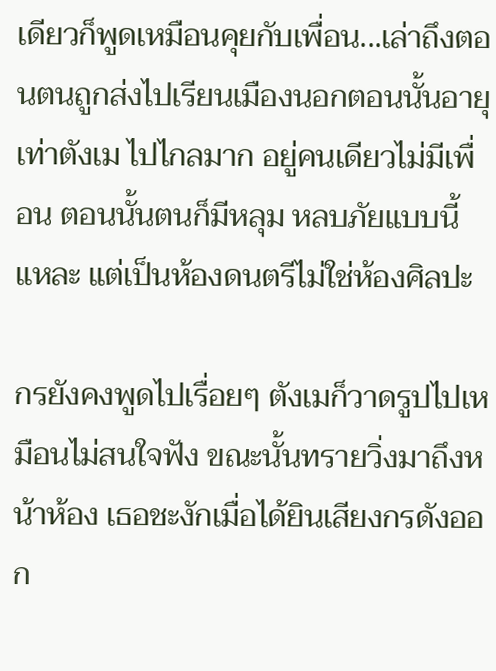เดียวก็พูดเหมือนคุยกับเพื่อน...เล่าถึงตอนตนถูกส่งไปเรียนเมืองนอกตอนนั้นอายุเท่าตังเม ไปไกลมาก อยู่คนเดียวไม่มีเพื่อน ตอนนั้นตนก็มีหลุม หลบภัยแบบนี้แหละ แต่เป็นห้องดนตรีไม่ใช่ห้องศิลปะ

กรยังคงพูดไปเรื่อยๆ ตังเมก็วาดรูปไปเหมือนไม่สนใจฟัง ขณะนั้นทรายวิ่งมาถึงหน้าห้อง เธอชะงักเมื่อได้ยินเสียงกรดังออก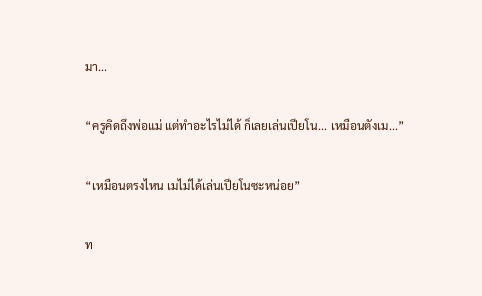มา...

“ครูคิดถึงพ่อแม่ แต่ทำอะไรไม่ได้ ก็เลยเล่นเปียโน... เหมือนตังเม...”

“เหมือนตรงไหน เมไม่ได้เล่นเปียโนซะหน่อย”

ท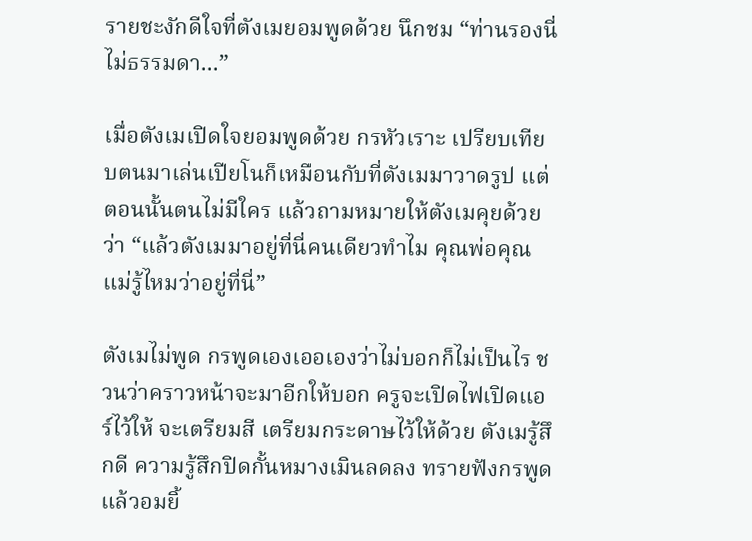รายชะงักดีใจที่ตังเมยอมพูดด้วย นึกชม “ท่านรองนี่ไม่ธรรมดา...”

เมื่อตังเมเปิดใจยอมพูดด้วย กรหัวเราะ เปรียบเทียบตนมาเล่นเปียโนก็เหมือนกับที่ตังเมมาวาดรูป แต่ตอนนั้นตนไม่มีใคร แล้วถามหมายให้ตังเมคุยด้วยว่า “แล้วตังเมมาอยู่ที่นี่คนเดียวทำไม คุณพ่อคุณแม่รู้ไหมว่าอยู่ที่นี่”

ตังเมไม่พูด กรพูดเองเออเองว่าไม่บอกก็ไม่เป็นไร ชวนว่าคราวหน้าจะมาอีกให้บอก ครูจะเปิดไฟเปิดแอร์ไว้ให้ จะเตรียมสี เตรียมกระดาษไว้ให้ด้วย ตังเมรู้สึกดี ความรู้สึกปิดกั้นหมางเมินลดลง ทรายฟังกรพูดแล้วอมยิ้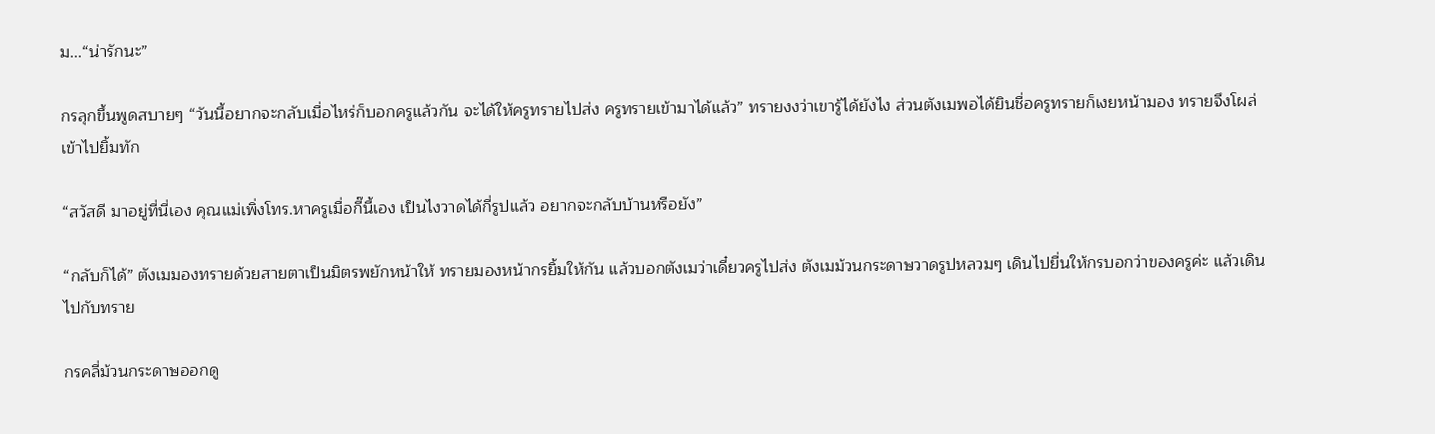ม...“น่ารักนะ”

กรลุกขึ้นพูดสบายๆ “วันนี้อยากจะกลับเมื่อไหร่ก็บอกครูแล้วกัน จะได้ให้ครูทรายไปส่ง ครูทรายเข้ามาได้แล้ว” ทรายงงว่าเขารู้ได้ยังไง ส่วนตังเมพอได้ยินชื่อครูทรายก็เงยหน้ามอง ทรายจึงโผล่เข้าไปยิ้มทัก

“สวัสดี มาอยู่ที่นี่เอง คุณแม่เพิ่งโทร.หาครูเมื่อกี๊นี้เอง เป็นไงวาดได้กี่รูปแล้ว อยากจะกลับบ้านหรือยัง”

“กลับก็ได้” ตังเมมองทรายด้วยสายตาเป็นมิตรพยักหน้าให้ ทรายมองหน้ากรยิ้มให้กัน แล้วบอกตังเมว่าเดี๋ยวครูไปส่ง ตังเมม้วนกระดาษวาดรูปหลวมๆ เดินไปยื่นให้กรบอกว่าของครูค่ะ แล้วเดินไปกับทราย

กรคลี่ม้วนกระดาษออกดู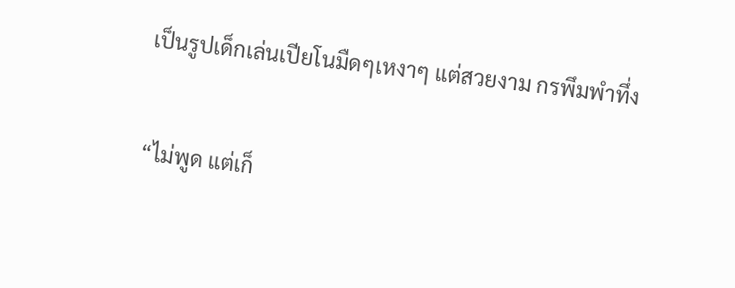เป็นรูปเด็กเล่นเปียโนมืดๆเหงาๆ แต่สวยงาม กรพึมพำทึ่ง

“ไม่พูด แต่เก็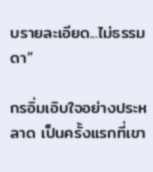บรายละเอียด...ไม่ธรรมดา”

กรอิ่มเอิบใจอย่างประหลาด เป็นครั้งแรกที่เขา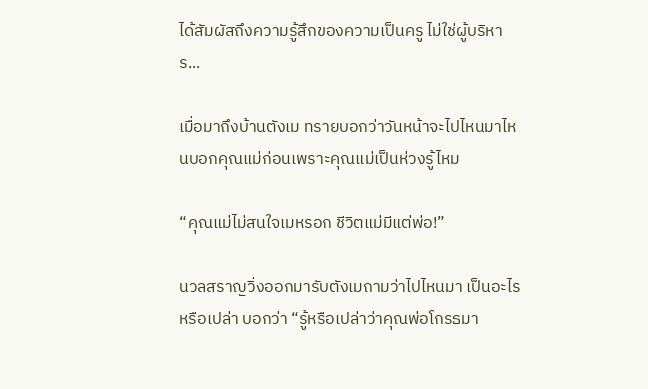ได้สัมผัสถึงความรู้สึกของความเป็นครู ไม่ใช่ผู้บริหาร...

เมื่อมาถึงบ้านตังเม ทรายบอกว่าวันหน้าจะไปไหนมาไหนบอกคุณแม่ก่อนเพราะคุณแม่เป็นห่วงรู้ไหม

“คุณแม่ไม่สนใจเมหรอก ชีวิตแม่มีแต่พ่อ!”

นวลสราญวิ่งออกมารับตังเมถามว่าไปไหนมา เป็นอะไรหรือเปล่า บอกว่า “รู้หรือเปล่าว่าคุณพ่อโกรธมา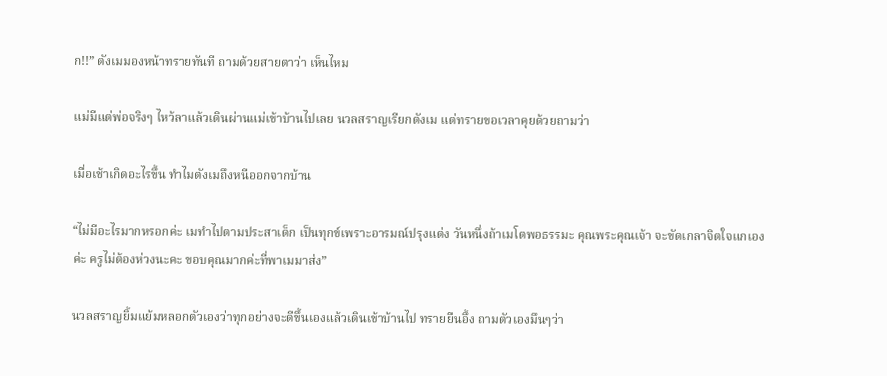ก!!” ตังเมมองหน้าทรายทันที ถามด้วยสายตาว่า เห็นไหม

แม่มีแต่พ่อจริงๆ ไหว้ลาแล้วเดินผ่านแม่เข้าบ้านไปเลย นวลสราญเรียกตังเม แต่ทรายขอเวลาคุยด้วยถามว่า

เมื่อเช้าเกิดอะไรขึ้น ทำไมตังเมถึงหนีออกจากบ้าน

“ไม่มีอะไรมากหรอกค่ะ เมทำไปตามประสาเด็ก เป็นทุกข์เพราะอารมณ์ปรุงแต่ง วันหนึ่งถ้าเมโตพอธรรมะ คุณพระคุณเจ้า จะขัดเกลาจิตใจแกเองค่ะ ครูไม่ต้องห่วงนะคะ ขอบคุณมากค่ะที่พาเมมาส่ง”

นวลสราญยิ้มแย้มหลอกตัวเองว่าทุกอย่างจะดีขึ้นเองแล้วเดินเข้าบ้านไป ทรายยืนอึ้ง ถามตัวเองมึนๆว่า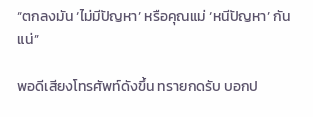“ตกลงมัน ‘ไม่มีปัญหา’ หรือคุณแม่ ‘หนีปัญหา’ กันแน่”

พอดีเสียงโทรศัพท์ดังขึ้น ทรายกดรับ บอกป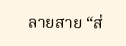ลายสาย “ส่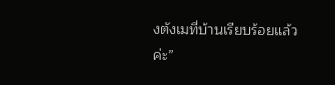งตังเมที่บ้านเรียบร้อยแล้วค่ะ”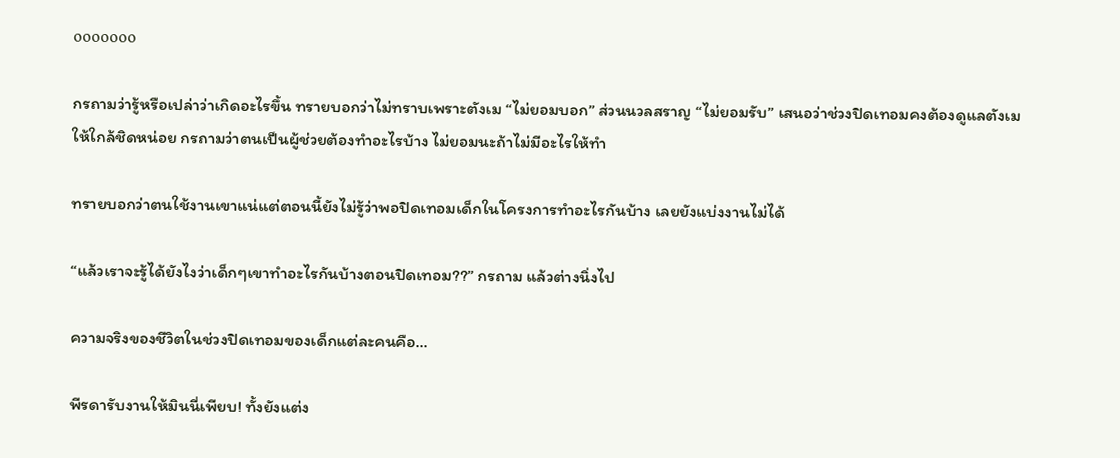ooooooo

กรถามว่ารู้หรือเปล่าว่าเกิดอะไรขึ้น ทรายบอกว่าไม่ทราบเพราะตังเม “ไม่ยอมบอก” ส่วนนวลสราญ “ไม่ยอมรับ” เสนอว่าช่วงปิดเทอมคงต้องดูแลตังเมให้ใกล้ชิดหน่อย กรถามว่าตนเป็นผู้ช่วยต้องทำอะไรบ้าง ไม่ยอมนะถ้าไม่มีอะไรให้ทำ

ทรายบอกว่าตนใช้งานเขาแน่แต่ตอนนี้ยังไม่รู้ว่าพอปิดเทอมเด็กในโครงการทำอะไรกันบ้าง เลยยังแบ่งงานไม่ได้

“แล้วเราจะรู้ได้ยังไงว่าเด็กๆเขาทำอะไรกันบ้างตอนปิดเทอม??” กรถาม แล้วต่างนิ่งไป

ความจริงของชีวิตในช่วงปิดเทอมของเด็กแต่ละคนคือ...

พีรดารับงานให้มินนี่เพียบ! ทั้งยังแต่ง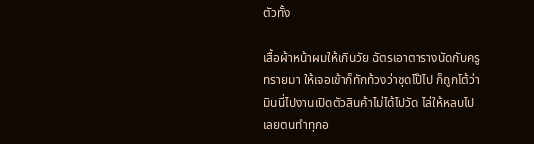ตัวทั้ง

เสื้อผ้าหน้าผมให้เกินวัย ฉัตรเอาตารางนัดกับครูทรายมา ให้เจอเข้าก็ทักท้วงว่าชุดโป๊ไป ก็ถูกโต้ว่ามินนี่ไปงานเปิดตัวสินค้าไม่ได้ไปวัด ไล่ให้หลบไปเลยตนทำทุกอ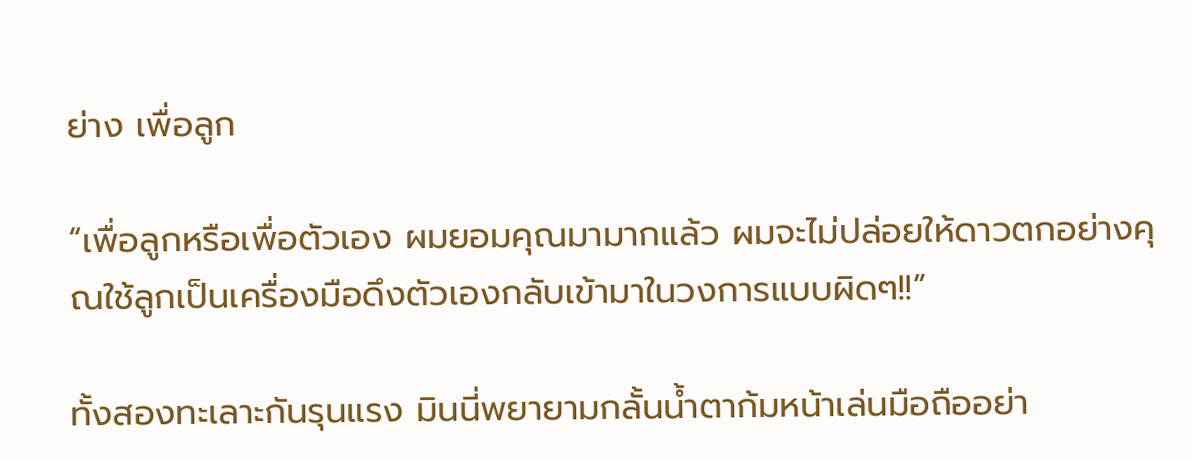ย่าง เพื่อลูก

“เพื่อลูกหรือเพื่อตัวเอง ผมยอมคุณมามากแล้ว ผมจะไม่ปล่อยให้ดาวตกอย่างคุณใช้ลูกเป็นเครื่องมือดึงตัวเองกลับเข้ามาในวงการแบบผิดๆ!!”

ทั้งสองทะเลาะกันรุนแรง มินนี่พยายามกลั้นน้ำตาก้มหน้าเล่นมือถืออย่า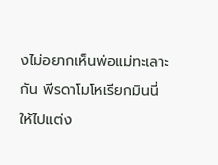งไม่อยากเห็นพ่อแม่ทะเลาะกัน พีรดาโมโหเรียกมินนี่ให้ไปแต่ง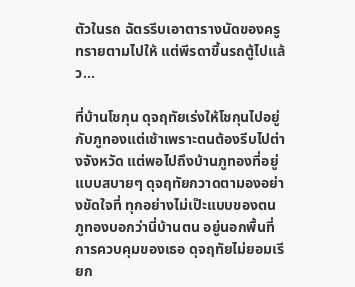ตัวในรถ ฉัตรรีบเอาตารางนัดของครูทรายตามไปให้ แต่พีรดาขึ้นรถตู้ไปแล้ว...

ที่บ้านโชกุน ดุจฤทัยเร่งให้โชกุนไปอยู่กับภูทองแต่เช้าเพราะตนต้องรีบไปต่างจังหวัด แต่พอไปถึงบ้านภูทองที่อยู่แบบสบายๆ ดุจฤทัยกวาดตามองอย่างขัดใจที่ ทุกอย่างไม่เป๊ะแบบของตน ภูทองบอกว่านี่บ้านตน อยู่นอกพื้นที่การควบคุมของเธอ ดุจฤทัยไม่ยอมเรียก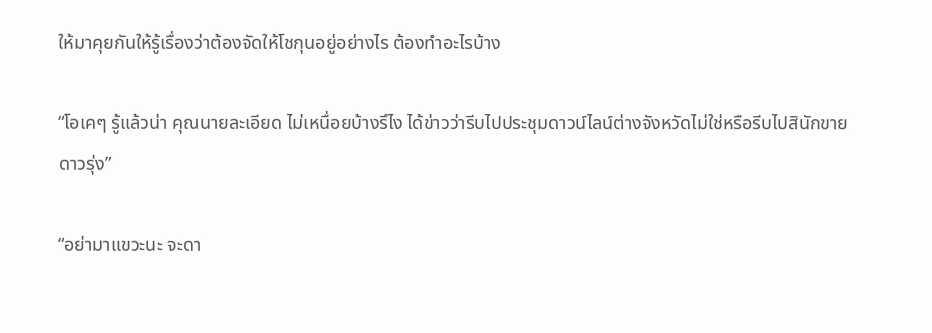ให้มาคุยกันให้รู้เรื่องว่าต้องจัดให้โชกุนอยู่อย่างไร ต้องทำอะไรบ้าง

“โอเคๆ รู้แล้วน่า คุณนายละเอียด ไม่เหนื่อยบ้างรึไง ได้ข่าวว่ารีบไปประชุมดาวน์ไลน์ต่างจังหวัดไม่ใช่หรือรีบไปสินักขายดาวรุ่ง”

“อย่ามาแขวะนะ จะดา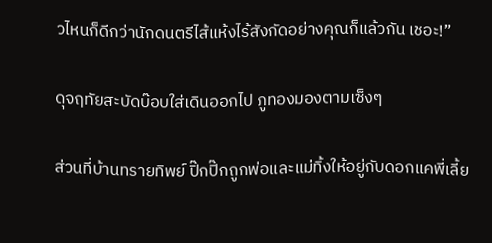วไหนก็ดีกว่านักดนตรีไส้แห้งไร้สังกัดอย่างคุณก็แล้วกัน เชอะ!”

ดุจฤทัยสะบัดบ๊อบใส่เดินออกไป ภูทองมองตามเซ็งๆ

ส่วนที่บ้านทรายทิพย์ ปิ๊กปิ๊กถูกพ่อและแม่ทิ้งให้อยู่กับดอกแคพี่เลี้ย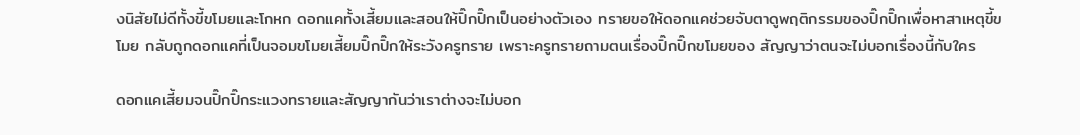งนิสัยไม่ดีทั้งขี้ขโมยและโกหก ดอกแคทั้งเสี้ยมและสอนให้ปิ๊กปิ๊กเป็นอย่างตัวเอง ทรายขอให้ดอกแคช่วยจับตาดูพฤติกรรมของปิ๊กปิ๊กเพื่อหาสาเหตุขี้ขโมย กลับถูกดอกแคที่เป็นจอมขโมยเสี้ยมปิ๊กปิ๊กให้ระวังครูทราย เพราะครูทรายถามตนเรื่องปิ๊กปิ๊กขโมยของ สัญญาว่าตนจะไม่บอกเรื่องนี้กับใคร

ดอกแคเสี้ยมจนปิ๊กปิ๊กระแวงทรายและสัญญากันว่าเราต่างจะไม่บอก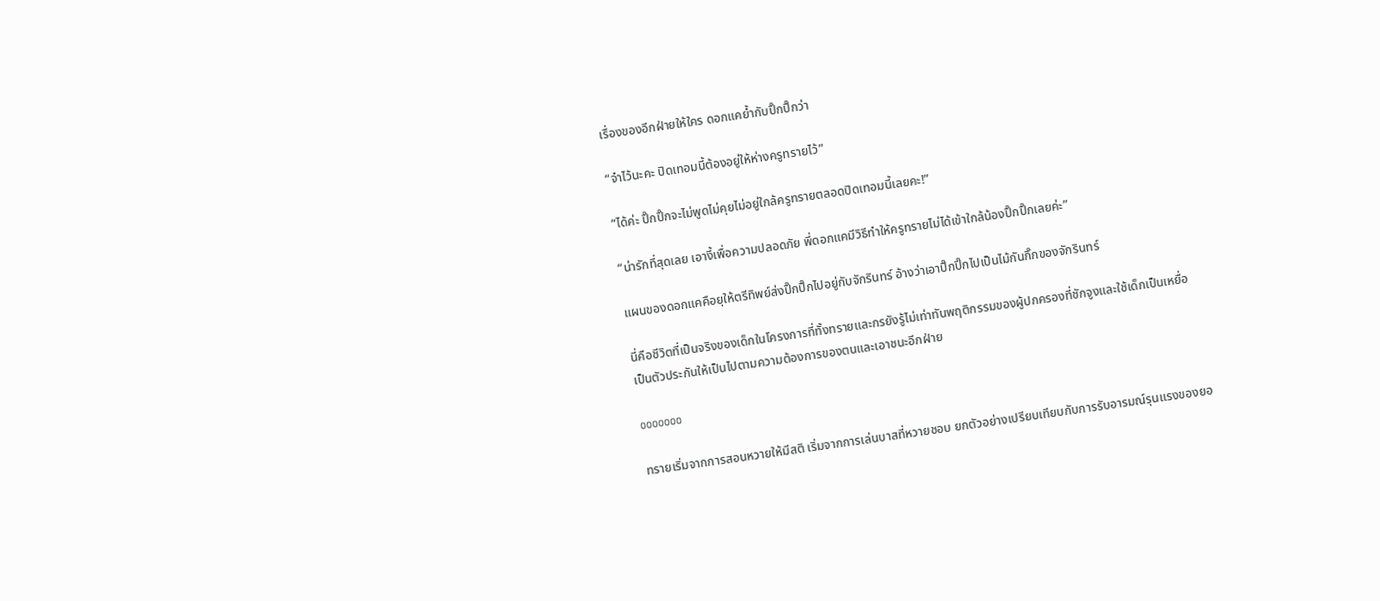เรื่องของอีกฝ่ายให้ใคร ดอกแคย้ำกับปิ๊กปิ๊กว่า

“จำไว้นะคะ ปิดเทอมนี้ต้องอยู่ให้ห่างครูทรายไว้”

“ได้ค่ะ ปิ๊กปิ๊กจะไม่พูดไม่คุยไม่อยู่ใกล้ครูทรายตลอดปิดเทอมนี้เลยคะ!”

“น่ารักที่สุดเลย เอางี้เพื่อความปลอดภัย พี่ดอกแคมีวิธีทำให้ครูทรายไม่ได้เข้าใกล้น้องปิ๊กปิ๊กเลยค่ะ”

แผนของดอกแคคือยุให้ตรีทิพย์ส่งปิ๊กปิ๊กไปอยู่กับจักรินทร์ อ้างว่าเอาปิ๊กปิ๊กไปเป็นไม้กันกิ๊กของจักรินทร์

นี่คือชีวิตที่เป็นจริงของเด็กในโครงการที่ทั้งทรายและกรยังรู้ไม่เท่าทันพฤติกรรมของผู้ปกครองที่ชักจูงและใช้เด็กเป็นเหยื่อ เป็นตัวประกันให้เป็นไปตามความต้องการของตนและเอาชนะอีกฝ่าย

ooooooo

ทรายเริ่มจากการสอนหวายให้มีสติ เริ่มจากการเล่นบาสที่หวายชอบ ยกตัวอย่างเปรียบเทียบกับการรับอารมณ์รุนแรงของยอ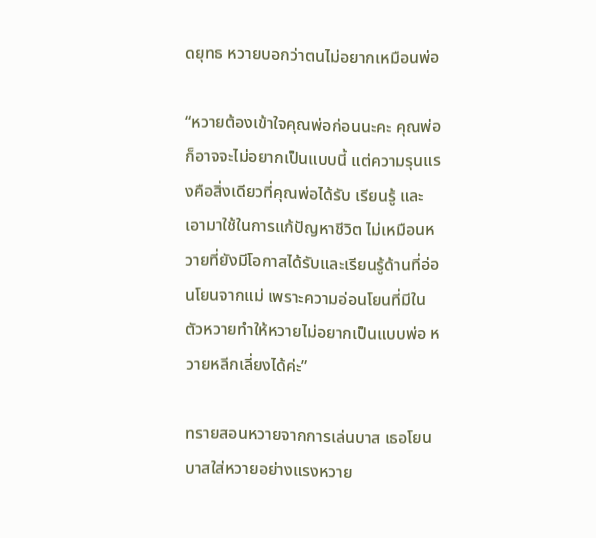ดยุทธ หวายบอกว่าตนไม่อยากเหมือนพ่อ

“หวายต้องเข้าใจคุณพ่อก่อนนะคะ คุณพ่อก็อาจจะไม่อยากเป็นแบบนี้ แต่ความรุนแรงคือสิ่งเดียวที่คุณพ่อได้รับ เรียนรู้ และเอามาใช้ในการแก้ปัญหาชีวิต ไม่เหมือนหวายที่ยังมีโอกาสได้รับและเรียนรู้ด้านที่อ่อนโยนจากแม่ เพราะความอ่อนโยนที่มีในตัวหวายทำให้หวายไม่อยากเป็นแบบพ่อ หวายหลีกเลี่ยงได้ค่ะ”

ทรายสอนหวายจากการเล่นบาส เธอโยนบาสใส่หวายอย่างแรงหวาย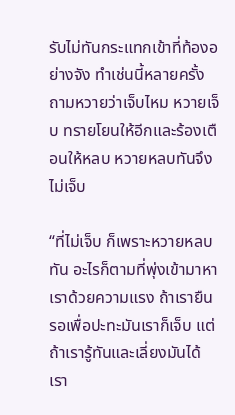รับไม่ทันกระแทกเข้าที่ท้องอย่างจัง ทำเช่นนี้หลายครั้ง ถามหวายว่าเจ็บไหม หวายเจ็บ ทรายโยนให้อีกและร้องเตือนให้หลบ หวายหลบทันจึงไม่เจ็บ

“ที่ไม่เจ็บ ก็เพราะหวายหลบทัน อะไรก็ตามที่พุ่งเข้ามาหาเราด้วยความแรง ถ้าเรายืนรอเพื่อปะทะมันเราก็เจ็บ แต่ถ้าเรารู้ทันและเลี่ยงมันได้ เรา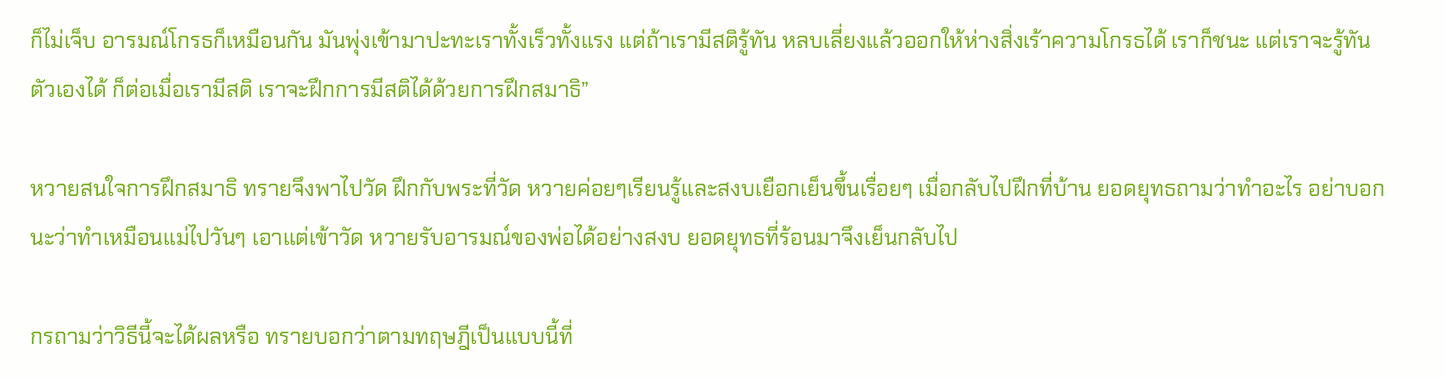ก็ไม่เจ็บ อารมณ์โกรธก็เหมือนกัน มันพุ่งเข้ามาปะทะเราทั้งเร็วทั้งแรง แต่ถ้าเรามีสติรู้ทัน หลบเลี่ยงแล้วออกให้ห่างสิ่งเร้าความโกรธได้ เราก็ชนะ แต่เราจะรู้ทันตัวเองได้ ก็ต่อเมื่อเรามีสติ เราจะฝึกการมีสติได้ด้วยการฝึกสมาธิ”

หวายสนใจการฝึกสมาธิ ทรายจึงพาไปวัด ฝึกกับพระที่วัด หวายค่อยๆเรียนรู้และสงบเยือกเย็นขึ้นเรื่อยๆ เมื่อกลับไปฝึกที่บ้าน ยอดยุทธถามว่าทำอะไร อย่าบอกนะว่าทำเหมือนแม่ไปวันๆ เอาแต่เข้าวัด หวายรับอารมณ์ของพ่อได้อย่างสงบ ยอดยุทธที่ร้อนมาจึงเย็นกลับไป

กรถามว่าวิธีนี้จะได้ผลหรือ ทรายบอกว่าตามทฤษฎีเป็นแบบนี้ที่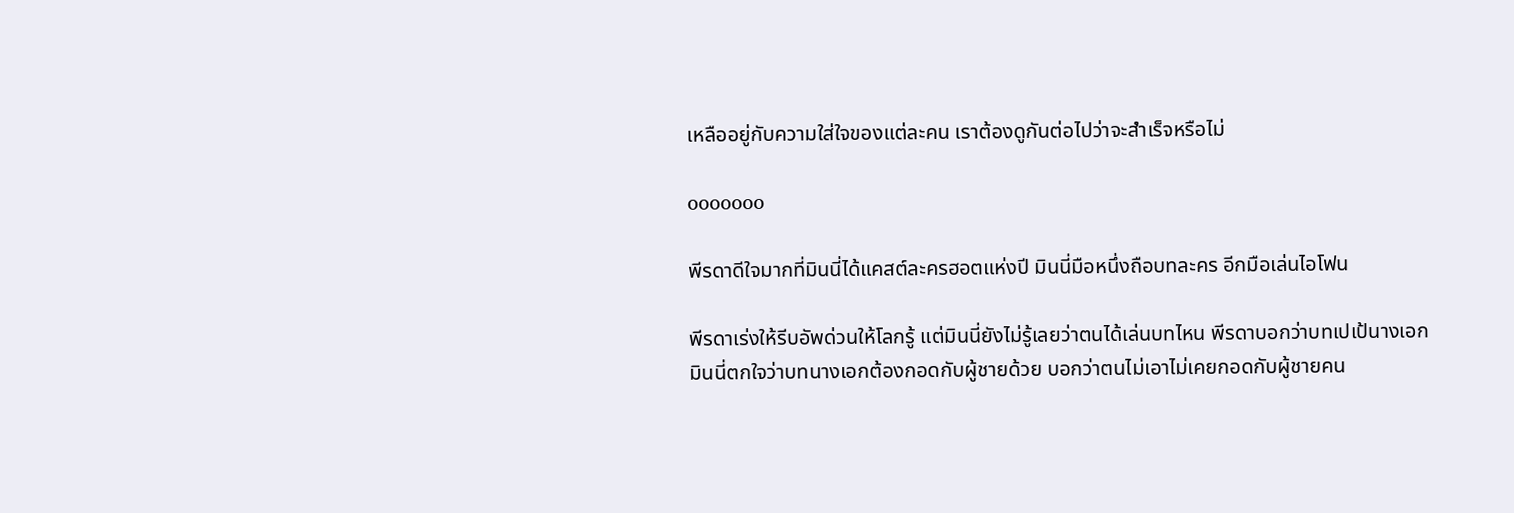เหลืออยู่กับความใส่ใจของแต่ละคน เราต้องดูกันต่อไปว่าจะสำเร็จหรือไม่

ooooooo

พีรดาดีใจมากที่มินนี่ได้แคสต์ละครฮอตแห่งปี มินนี่มือหนึ่งถือบทละคร อีกมือเล่นไอโฟน

พีรดาเร่งให้รีบอัพด่วนให้โลกรู้ แต่มินนี่ยังไม่รู้เลยว่าตนได้เล่นบทไหน พีรดาบอกว่าบทเปเป้นางเอก มินนี่ตกใจว่าบทนางเอกต้องกอดกับผู้ชายด้วย บอกว่าตนไม่เอาไม่เคยกอดกับผู้ชายคน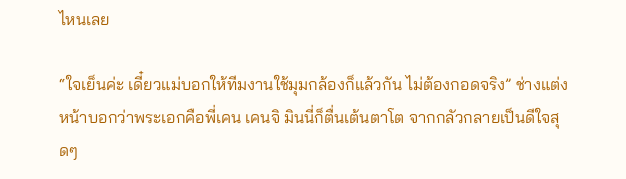ไหนเลย

“ใจเย็นค่ะ เดี๋ยวแม่บอกให้ทีมงานใช้มุมกล้องก็แล้วกัน ไม่ต้องกอดจริง” ช่างแต่งหน้าบอกว่าพระเอกคือพี่เคน เคนจิ มินนี่ก็ตื่นเต้นตาโต จากกลัวกลายเป็นดีใจสุดๆ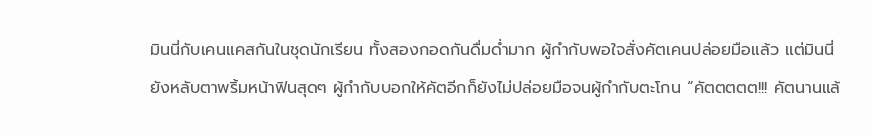มินนี่กับเคนแคสกันในชุดนักเรียน ทั้งสองกอดกันดื่มด่ำมาก ผู้กำกับพอใจสั่งคัตเคนปล่อยมือแล้ว แต่มินนี่ยังหลับตาพริ้มหน้าฟินสุดๆ ผู้กำกับบอกให้คัตอีกก็ยังไม่ปล่อยมือจนผู้กำกับตะโกน “คัตตตตต!!! คัตนานแล้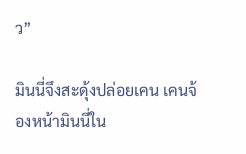ว”

มินนี่จึงสะดุ้งปล่อยเคน เคนจ้องหน้ามินนี่ใน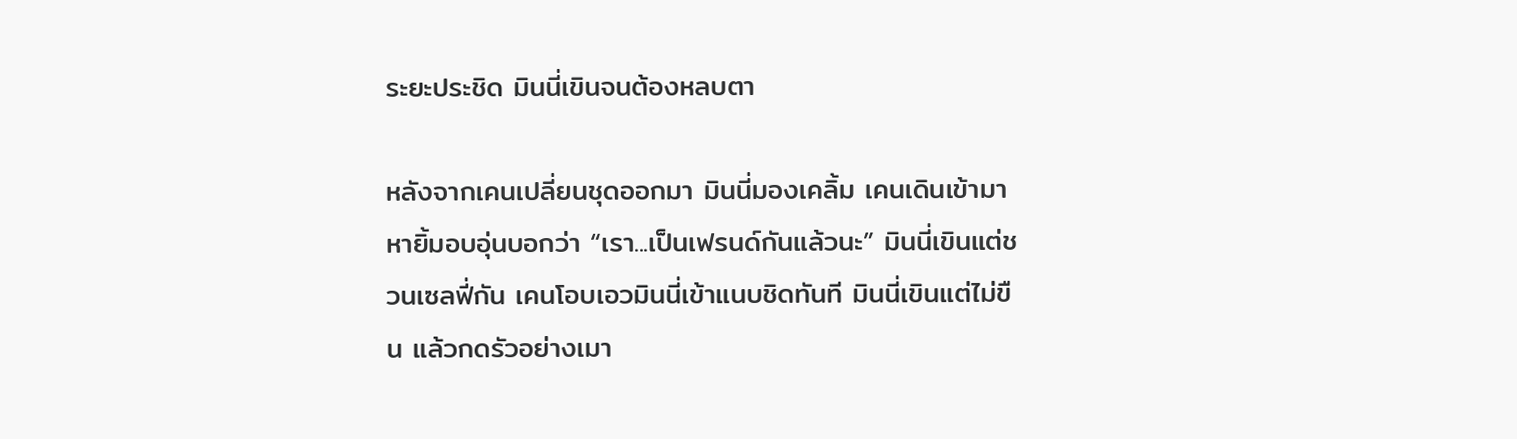ระยะประชิด มินนี่เขินจนต้องหลบตา

หลังจากเคนเปลี่ยนชุดออกมา มินนี่มองเคลิ้ม เคนเดินเข้ามาหายิ้มอบอุ่นบอกว่า “เรา...เป็นเฟรนด์กันแล้วนะ” มินนี่เขินแต่ชวนเซลฟี่กัน เคนโอบเอวมินนี่เข้าแนบชิดทันที มินนี่เขินแต่ไม่ขืน แล้วกดรัวอย่างเมา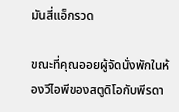มันสี่แอ็กรวด

ขณะที่คุณออยผู้จัดนั่งพักในห้องวีไอพีของสตูดิโอกับพีรดา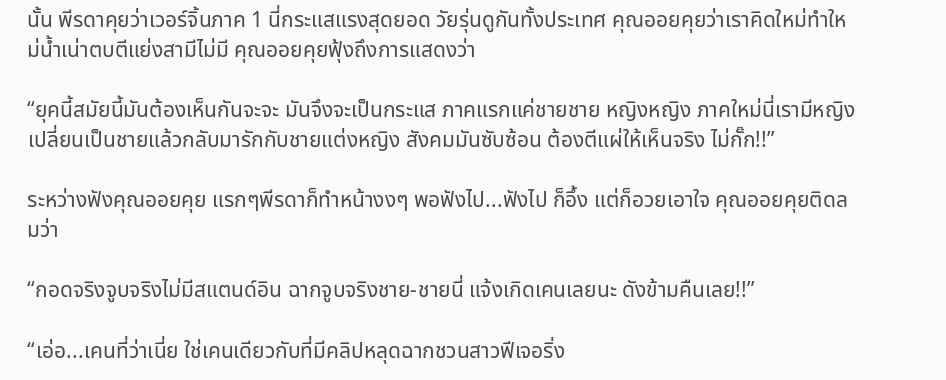นั้น พีรดาคุยว่าเวอร์จิ้นภาค 1 นี่กระแสแรงสุดยอด วัยรุ่นดูกันทั้งประเทศ คุณออยคุยว่าเราคิดใหม่ทำใหม่น้ำเน่าตบตีแย่งสามีไม่มี คุณออยคุยฟุ้งถึงการแสดงว่า

“ยุคนี้สมัยนี้มันต้องเห็นกันจะจะ มันจึงจะเป็นกระแส ภาคแรกแค่ชายชาย หญิงหญิง ภาคใหม่นี่เรามีหญิงเปลี่ยนเป็นชายแล้วกลับมารักกับชายแต่งหญิง สังคมมันซับซ้อน ต้องตีแผ่ให้เห็นจริง ไม่กั๊ก!!”

ระหว่างฟังคุณออยคุย แรกๆพีรดาก็ทำหน้างงๆ พอฟังไป...ฟังไป ก็อึ้ง แต่ก็อวยเอาใจ คุณออยคุยติดลมว่า

“กอดจริงจูบจริงไม่มีสแตนด์อิน ฉากจูบจริงชาย-ชายนี่ แจ้งเกิดเคนเลยนะ ดังข้ามคืนเลย!!”

“เอ่อ...เคนที่ว่าเนี่ย ใช่เคนเดียวกับที่มีคลิปหลุดฉากชวนสาวฟีเจอริ่ง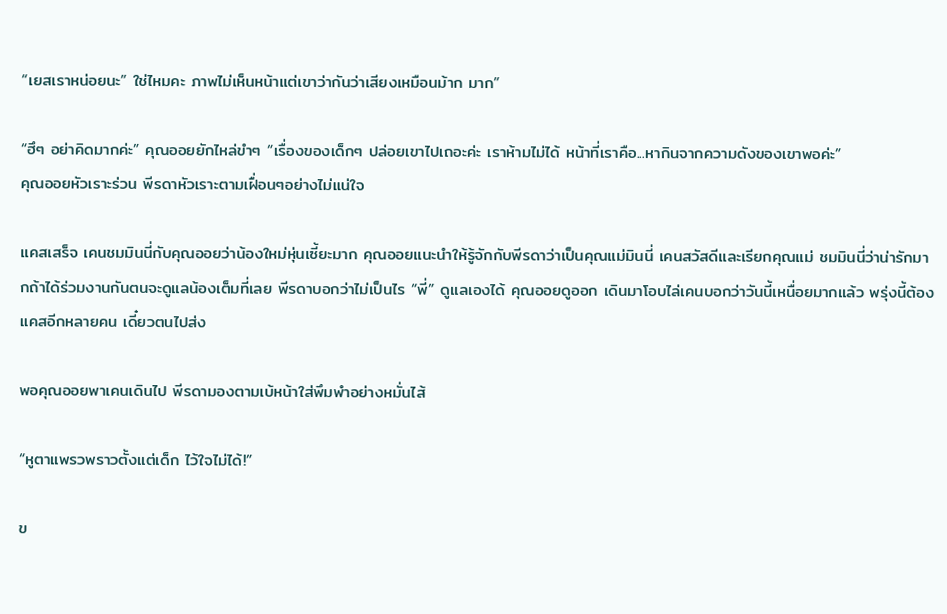“เยสเราหน่อยนะ” ใช่ไหมคะ ภาพไม่เห็นหน้าแต่เขาว่ากันว่าเสียงเหมือนม้าก มาก”

“ฮึๆ อย่าคิดมากค่ะ” คุณออยยักไหล่ขำๆ “เรื่องของเด็กๆ ปล่อยเขาไปเถอะค่ะ เราห้ามไม่ได้ หน้าที่เราคือ...หากินจากความดังของเขาพอค่ะ”
คุณออยหัวเราะร่วน พีรดาหัวเราะตามเฝื่อนๆอย่างไม่แน่ใจ

แคสเสร็จ เคนชมมินนี่กับคุณออยว่าน้องใหม่หุ่นเซี้ยะมาก คุณออยแนะนำให้รู้จักกับพีรดาว่าเป็นคุณแม่มินนี่ เคนสวัสดีและเรียกคุณแม่ ชมมินนี่ว่าน่ารักมากถ้าได้ร่วมงานกันตนจะดูแลน้องเต็มที่เลย พีรดาบอกว่าไม่เป็นไร “พี่” ดูแลเองได้ คุณออยดูออก เดินมาโอบไล่เคนบอกว่าวันนี้เหนื่อยมากแล้ว พรุ่งนี้ต้องแคสอีกหลายคน เดี๋ยวตนไปส่ง

พอคุณออยพาเคนเดินไป พีรดามองตามเบ้หน้าใส่พึมพำอย่างหมั่นไส้

“หูตาแพรวพราวตั้งแต่เด็ก ไว้ใจไม่ได้!”

ข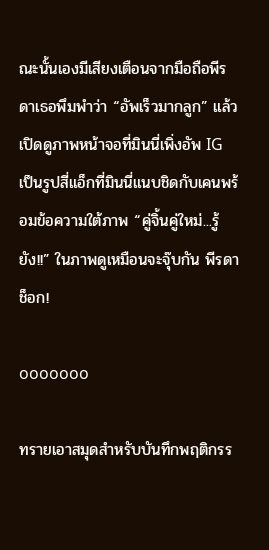ณะนั้นเองมีเสียงเตือนจากมือถือพีรดาเธอพึมพำว่า “อัพเร็วมากลูก” แล้วเปิดดูภาพหน้าจอที่มินนี่เพิ่งอัพ IG เป็นรูปสี่แอ็กที่มินนี่แนบชิดกับเคนพร้อมข้อความใต้ภาพ “คู่จิ้นคู่ใหม่...รู้ยัง!!” ในภาพดูเหมือนจะจุ๊บกัน พีรดาช็อก!

ooooooo

ทรายเอาสมุดสำหรับบันทึกพฤติกรร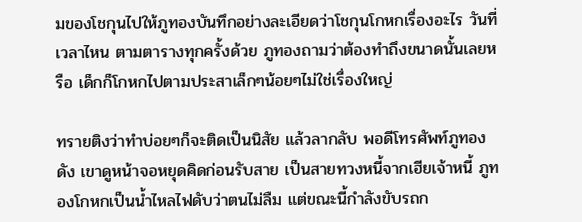มของโชกุนไปให้ภูทองบันทึกอย่างละเอียดว่าโชกุนโกหกเรื่องอะไร วันที่ เวลาไหน ตามตารางทุกครั้งด้วย ภูทองถามว่าต้องทำถึงขนาดนั้นเลยหรือ เด็กก็โกหกไปตามประสาเล็กๆน้อยๆไม่ใช่เรื่องใหญ่

ทรายติงว่าทำบ่อยๆก็จะติดเป็นนิสัย แล้วลากลับ พอดีโทรศัพท์ภูทองดัง เขาดูหน้าจอหยุดคิดก่อนรับสาย เป็นสายทวงหนี้จากเฮียเจ้าหนี้ ภูทองโกหกเป็นน้ำไหลไฟดับว่าตนไม่ลืม แต่ขณะนี้กำลังขับรถก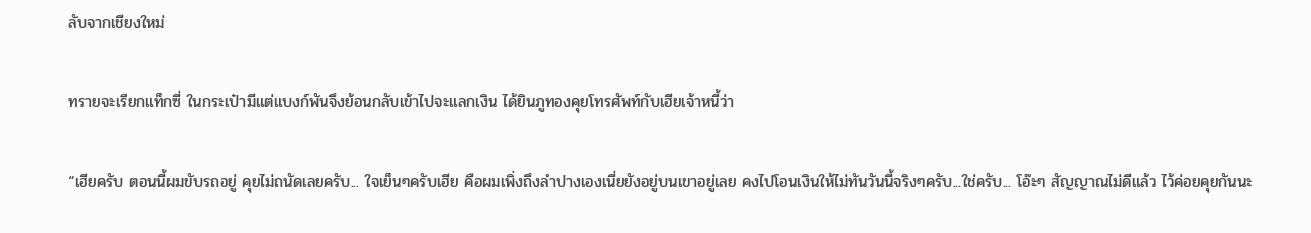ลับจากเชียงใหม่

ทรายจะเรียกแท็กซี่ ในกระเป๋ามีแต่แบงก์พันจึงย้อนกลับเข้าไปจะแลกเงิน ได้ยินภูทองคุยโทรศัพท์กับเฮียเจ้าหนี้ว่า

“เฮียครับ ตอนนี้ผมขับรถอยู่ คุยไม่ถนัดเลยครับ... ใจเย็นๆครับเฮีย คือผมเพิ่งถึงลำปางเองเนี่ยยังอยู่บนเขาอยู่เลย คงไปโอนเงินให้ไม่ทันวันนี้จริงๆครับ...ใช่ครับ... โอ๊ะๆ สัญญาณไม่ดีแล้ว ไว้ค่อยคุยกันนะ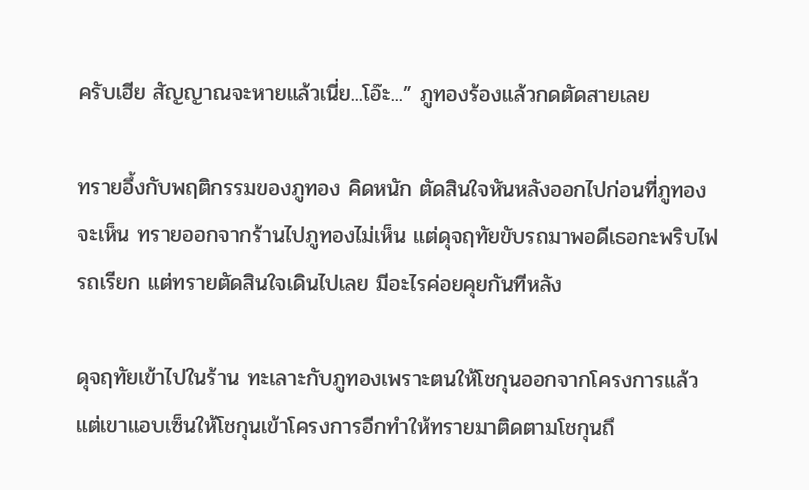ครับเฮีย สัญญาณจะหายแล้วเนี่ย...โอ๊ะ...” ภูทองร้องแล้วกดตัดสายเลย

ทรายอึ้งกับพฤติกรรมของภูทอง คิดหนัก ตัดสินใจหันหลังออกไปก่อนที่ภูทองจะเห็น ทรายออกจากร้านไปภูทองไม่เห็น แต่ดุจฤทัยขับรถมาพอดีเธอกะพริบไฟรถเรียก แต่ทรายตัดสินใจเดินไปเลย มีอะไรค่อยคุยกันทีหลัง

ดุจฤทัยเข้าไปในร้าน ทะเลาะกับภูทองเพราะตนให้โชกุนออกจากโครงการแล้วแต่เขาแอบเซ็นให้โชกุนเข้าโครงการอีกทำให้ทรายมาติดตามโชกุนถึ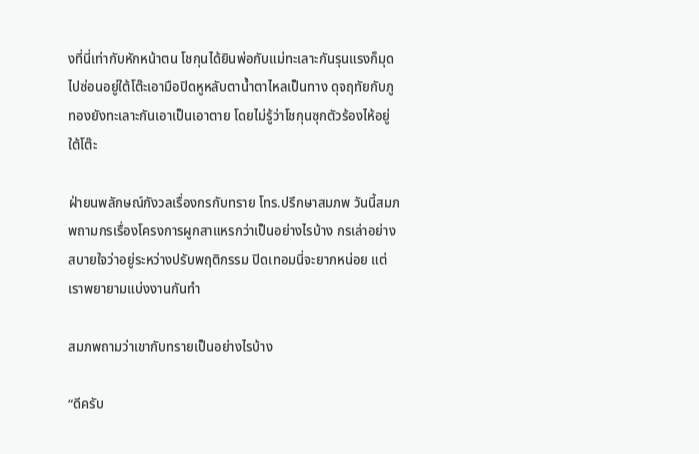งที่นี่เท่ากับหักหน้าตน โชกุนได้ยินพ่อกับแม่ทะเลาะกันรุนแรงก็มุดไปซ่อนอยู่ใต้โต๊ะเอามือปิดหูหลับตาน้ำตาไหลเป็นทาง ดุจฤทัยกับภูทองยังทะเลาะกันเอาเป็นเอาตาย โดยไม่รู้ว่าโชกุนซุกตัวร้องไห้อยู่ใต้โต๊ะ

ฝ่ายนพลักษณ์กังวลเรื่องกรกับทราย โทร.ปรึกษาสมภพ วันนี้สมภพถามกรเรื่องโครงการผูกสาแหรกว่าเป็นอย่างไรบ้าง กรเล่าอย่างสบายใจว่าอยู่ระหว่างปรับพฤติกรรม ปิดเทอมนี่จะยากหน่อย แต่เราพยายามแบ่งงานกันทำ

สมภพถามว่าเขากับทรายเป็นอย่างไรบ้าง

“ดีครับ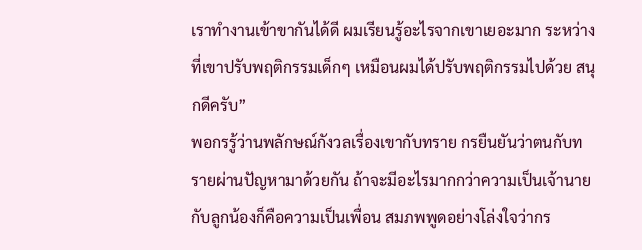เราทำงานเข้าขากันได้ดี ผมเรียนรู้อะไรจากเขาเยอะมาก ระหว่างที่เขาปรับพฤติกรรมเด็กๆ เหมือนผมได้ปรับพฤติกรรมไปด้วย สนุกดีครับ”
พอกรรู้ว่านพลักษณ์กังวลเรื่องเขากับทราย กรยืนยันว่าตนกับทรายผ่านปัญหามาด้วยกัน ถ้าจะมีอะไรมากกว่าความเป็นเจ้านายกับลูกน้องก็คือความเป็นเพื่อน สมภพพูดอย่างโล่งใจว่ากร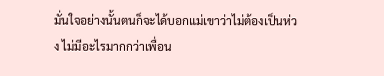มั่นใจอย่างนั้นตนก็จะได้บอกแม่เขาว่าไม่ต้องเป็นห่วง ไม่มีอะไรมากกว่าเพื่อน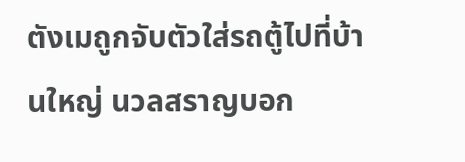ตังเมถูกจับตัวใส่รถตู้ไปที่บ้านใหญ่ นวลสราญบอก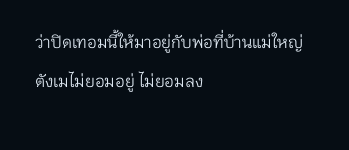ว่าปิดเทอมนี้ให้มาอยู่กับพ่อที่บ้านแม่ใหญ่ ตังเมไม่ยอมอยู่ ไม่ยอมลง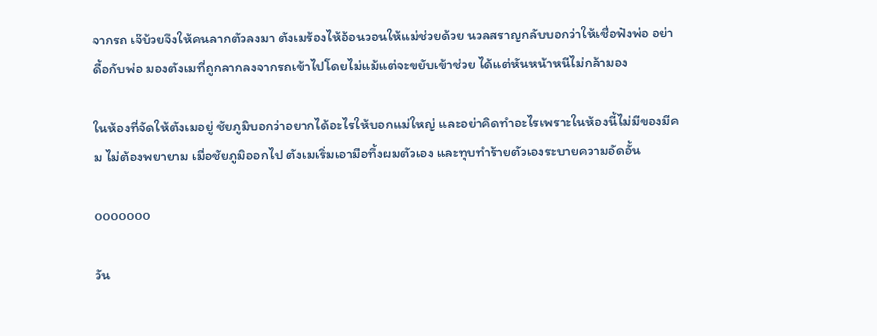จากรถ เจ๊บ้วยจึงให้คนลากตัวลงมา ตังเมร้องไห้อ้อนวอนให้แม่ช่วยด้วย นวลสราญกลับบอกว่าให้เชื่อฟังพ่อ อย่าดื้อกับพ่อ มองตังเมที่ถูกลากลงจากรถเข้าไปโดยไม่แม้แต่จะขยับเข้าช่วย ได้แต่หันหน้าหนีไม่กล้ามอง

ในห้องที่จัดให้ตังเมอยู่ ชัยภูมิบอกว่าอยากได้อะไรให้บอกแม่ใหญ่ และอย่าคิดทำอะไรเพราะในห้องนี้ไม่มีของมีคม ไม่ต้องพยายาม เมื่อชัยภูมิออกไป ตังเมเริ่มเอามือทึ้งผมตัวเอง และทุบทำร้ายตัวเองระบายความอัดอั้น

ooooooo

วัน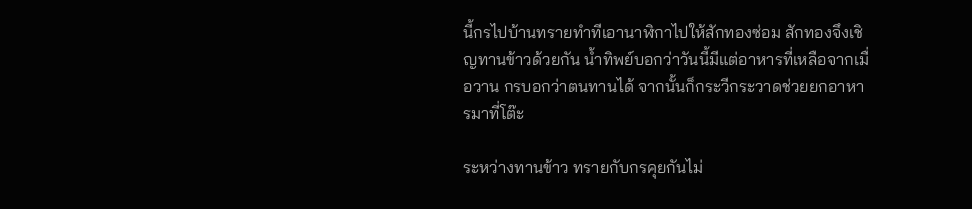นี้กรไปบ้านทรายทำทีเอานาฬิกาไปให้สักทองซ่อม สักทองจึงเชิญทานข้าวด้วยกัน น้ำทิพย์บอกว่าวันนี้มีแต่อาหารที่เหลือจากเมื่อวาน กรบอกว่าตนทานได้ จากนั้นก็กระวีกระวาดช่วยยกอาหารมาที่โต๊ะ

ระหว่างทานข้าว ทรายกับกรคุยกันไม่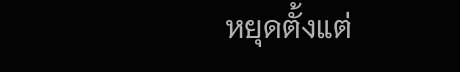หยุดตั้งแต่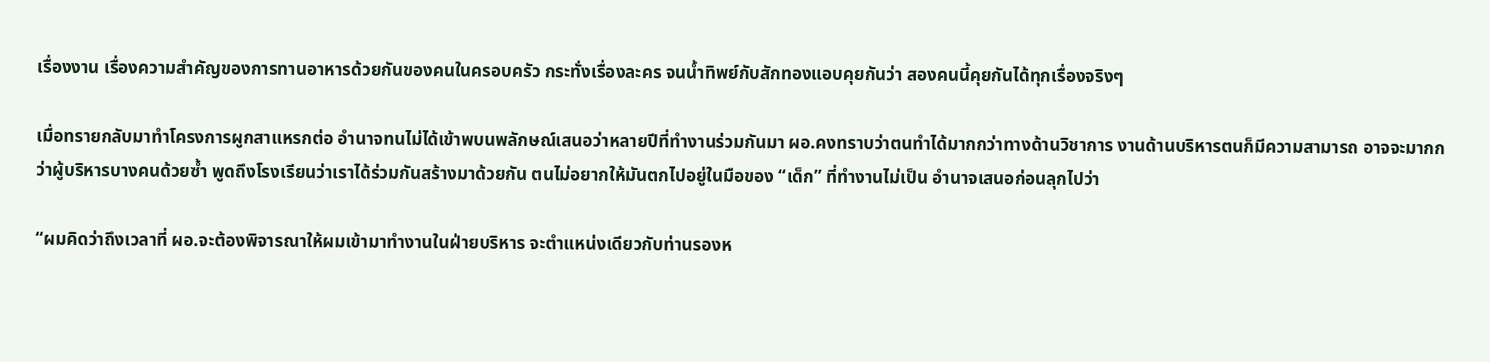เรื่องงาน เรื่องความสำคัญของการทานอาหารด้วยกันของคนในครอบครัว กระทั่งเรื่องละคร จนน้ำทิพย์กับสักทองแอบคุยกันว่า สองคนนี้คุยกันได้ทุกเรื่องจริงๆ

เมื่อทรายกลับมาทำโครงการผูกสาแหรกต่อ อำนาจทนไม่ได้เข้าพบนพลักษณ์เสนอว่าหลายปีที่ทำงานร่วมกันมา ผอ.คงทราบว่าตนทำได้มากกว่าทางด้านวิชาการ งานด้านบริหารตนก็มีความสามารถ อาจจะมากกว่าผู้บริหารบางคนด้วยซ้ำ พูดถึงโรงเรียนว่าเราได้ร่วมกันสร้างมาด้วยกัน ตนไม่อยากให้มันตกไปอยู่ในมือของ “เด็ก” ที่ทำงานไม่เป็น อำนาจเสนอก่อนลุกไปว่า

“ผมคิดว่าถึงเวลาที่ ผอ.จะต้องพิจารณาให้ผมเข้ามาทำงานในฝ่ายบริหาร จะตำแหน่งเดียวกับท่านรองห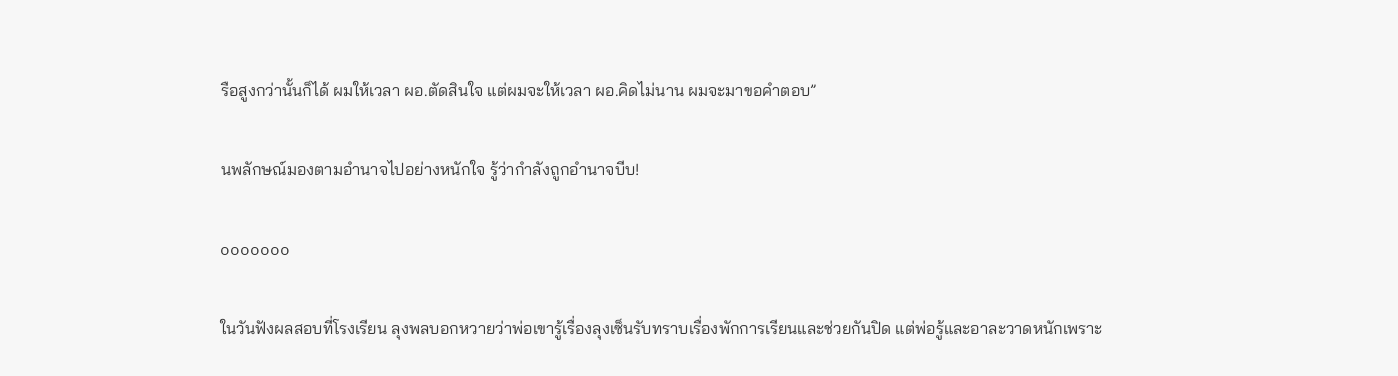รือสูงกว่านั้นก็ได้ ผมให้เวลา ผอ.ตัดสินใจ แต่ผมจะให้เวลา ผอ.คิดไม่นาน ผมจะมาขอคำตอบ”

นพลักษณ์มองตามอำนาจไปอย่างหนักใจ รู้ว่ากำลังถูกอำนาจบีบ!

ooooooo

ในวันฟังผลสอบที่โรงเรียน ลุงพลบอกหวายว่าพ่อเขารู้เรื่องลุงเซ็นรับทราบเรื่องพักการเรียนและช่วยกันปิด แต่พ่อรู้และอาละวาดหนักเพราะ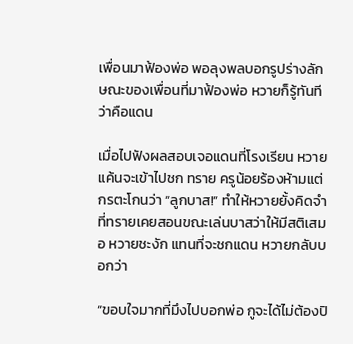เพื่อนมาฟ้องพ่อ พอลุงพลบอกรูปร่างลักษณะของเพื่อนที่มาฟ้องพ่อ หวายก็รู้ทันทีว่าคือแดน

เมื่อไปฟังผลสอบเจอแดนที่โรงเรียน หวายแค้นจะเข้าไปชก ทราย ครูน้อยร้องห้ามแต่กรตะโกนว่า “ลูกบาส!” ทำให้หวายยั้งคิดจำที่ทรายเคยสอนขณะเล่นบาสว่าให้มีสติเสมอ หวายชะงัก แทนที่จะชกแดน หวายกลับบอกว่า

“ขอบใจมากที่มึงไปบอกพ่อ กูจะได้ไม่ต้องปิ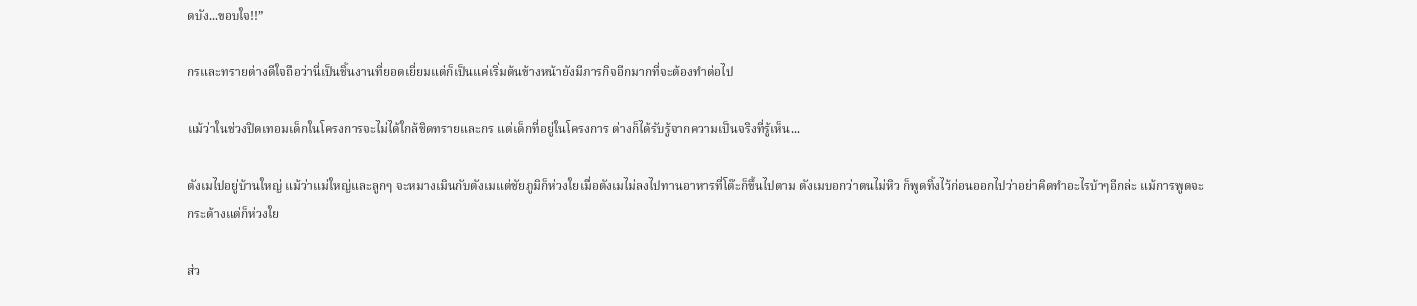ดบัง...ขอบใจ!!”

กรและทรายต่างดีใจถือว่านี่เป็นชิ้นงานที่ยอดเยี่ยมแต่ก็เป็นแค่เริ่มต้นข้างหน้ายังมีภารกิจอีกมากที่จะต้องทำต่อไป

แม้ว่าในช่วงปิดเทอมเด็กในโครงการจะไม่ได้ใกล้ชิดทรายและกร แต่เด็กที่อยู่ในโครงการ ต่างก็ได้รับรู้จากความเป็นจริงที่รู้เห็น...

ตังเมไปอยู่บ้านใหญ่ แม้ว่าแม่ใหญ่และลูกๆ จะหมางเมินกับตังเมแต่ชัยภูมิก็ห่วงใยเมื่อตังเมไม่ลงไปทานอาหารที่โต๊ะก็ขึ้นไปตาม ตังเมบอกว่าตนไม่หิว ก็พูดทิ้งไว้ก่อนออกไปว่าอย่าคิดทำอะไรบ้าๆอีกล่ะ แม้การพูดจะกระด้างแต่ก็ห่วงใย

ส่ว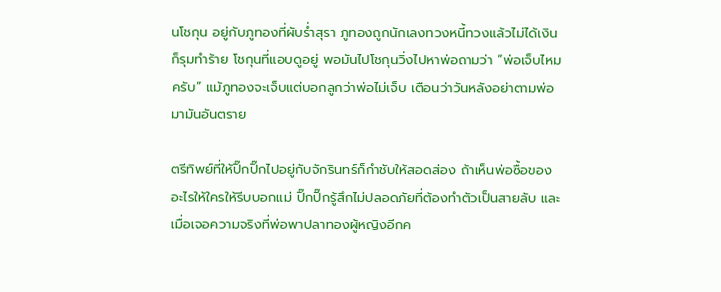นโชกุน อยู่กับภูทองที่ผับร่ำสุรา ภูทองถูกนักเลงทวงหนี้ทวงแล้วไม่ได้เงินก็รุมทำร้าย โชกุนที่แอบดูอยู่ พอมันไปโชกุนวิ่งไปหาพ่อถามว่า “พ่อเจ็บไหมครับ” แม้ภูทองจะเจ็บแต่บอกลูกว่าพ่อไม่เจ็บ เตือนว่าวันหลังอย่าตามพ่อมามันอันตราย

ตรีทิพย์ที่ให้ปิ๊กปิ๊กไปอยู่กับจักรินทร์ก็กำชับให้สอดส่อง ถ้าเห็นพ่อซื้อของอะไรให้ใครให้รีบบอกแม่ ปิ๊กปิ๊กรู้สึกไม่ปลอดภัยที่ต้องทำตัวเป็นสายลับ และเมื่อเจอความจริงที่พ่อพาปลาทองผู้หญิงอีกค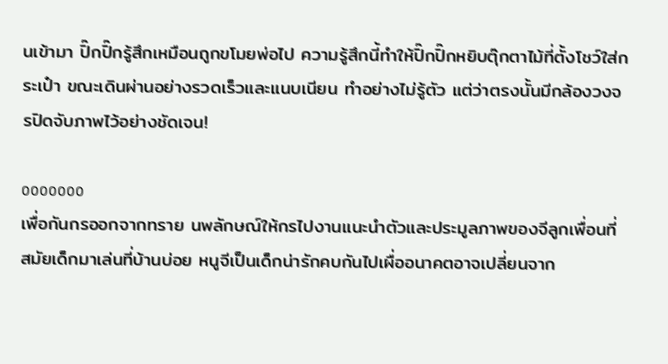นเข้ามา ปิ๊กปิ๊กรู้สึกเหมือนถูกขโมยพ่อไป ความรู้สึกนี้ทำให้ปิ๊กปิ๊กหยิบตุ๊กตาไม้ที่ตั้งโชว์ใส่กระเป๋า ขณะเดินผ่านอย่างรวดเร็วและแนบเนียน ทำอย่างไม่รู้ตัว แต่ว่าตรงนั้นมีกล้องวงจรปิดจับภาพไว้อย่างชัดเจน!

ooooooo
เพื่อกันกรออกจากทราย นพลักษณ์ให้กรไปงานแนะนำตัวและประมูลภาพของจีลูกเพื่อนที่สมัยเด็กมาเล่นที่บ้านบ่อย หนูจีเป็นเด็กน่ารักคบกันไปเผื่ออนาคตอาจเปลี่ยนจาก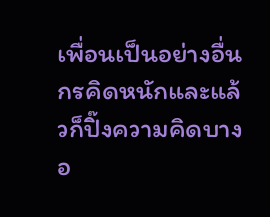เพื่อนเป็นอย่างอื่น กรคิดหนักและแล้วก็ปิ๊งความคิดบางอ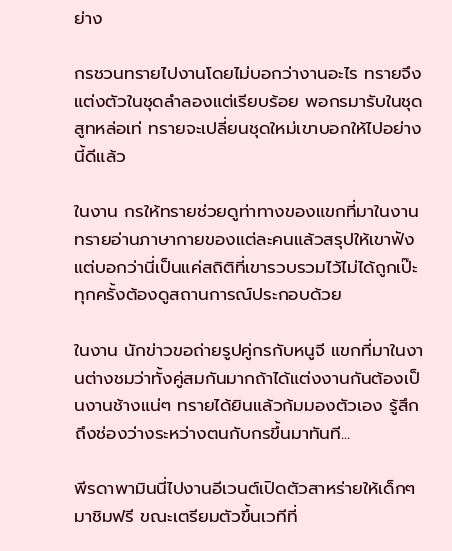ย่าง

กรชวนทรายไปงานโดยไม่บอกว่างานอะไร ทรายจึงแต่งตัวในชุดลำลองแต่เรียบร้อย พอกรมารับในชุดสูทหล่อเท่ ทรายจะเปลี่ยนชุดใหม่เขาบอกให้ไปอย่างนี้ดีแล้ว

ในงาน กรให้ทรายช่วยดูท่าทางของแขกที่มาในงาน ทรายอ่านภาษากายของแต่ละคนแล้วสรุปให้เขาฟังแต่บอกว่านี่เป็นแค่สถิติที่เขารวบรวมไว้ไม่ได้ถูกเป๊ะ ทุกครั้งต้องดูสถานการณ์ประกอบด้วย

ในงาน นักข่าวขอถ่ายรูปคู่กรกับหนูจี แขกที่มาในงานต่างชมว่าทั้งคู่สมกันมากถ้าได้แต่งงานกันต้องเป็นงานช้างแน่ๆ ทรายได้ยินแล้วก้มมองตัวเอง รู้สึกถึงช่องว่างระหว่างตนกับกรขึ้นมาทันที...

พีรดาพามินนี่ไปงานอีเวนต์เปิดตัวสาหร่ายให้เด็กๆมาชิมฟรี ขณะเตรียมตัวขึ้นเวทีที่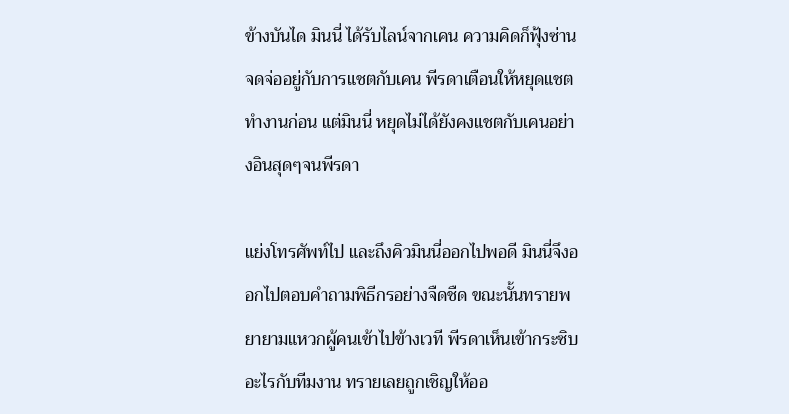ข้างบันได มินนี่ ได้รับไลน์จากเคน ความคิดก็ฟุ้งซ่านจดจ่ออยู่กับการแชตกับเคน พีรดาเตือนให้หยุดแชตทำงานก่อน แต่มินนี่ หยุดไม่ได้ยังคงแชตกับเคนอย่างอินสุดๆจนพีรดา

แย่งโทรศัพท์ไป และถึงคิวมินนี่ออกไปพอดี มินนี่จึงออกไปตอบคำถามพิธีกรอย่างจืดชืด ขณะนั้นทรายพยายามแหวกผู้คนเข้าไปข้างเวที พีรดาเห็นเข้ากระซิบอะไรกับทีมงาน ทรายเลยถูกเชิญให้ออ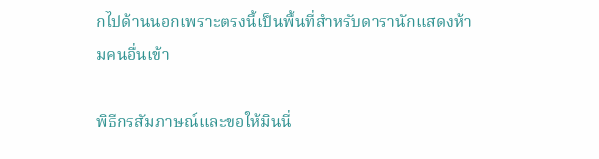กไปด้านนอกเพราะตรงนี้เป็นพื้นที่สำหรับดารานักแสดงห้ามคนอื่นเข้า

พิธีกรสัมภาษณ์และขอให้มินนี่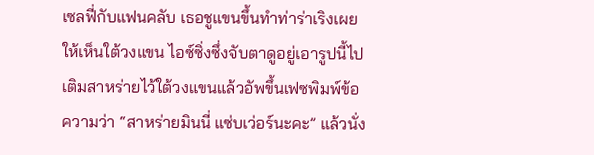เซลฟี่กับแฟนคลับ เธอชูแขนขึ้นทำท่าร่าเริงเผยให้เห็นใต้วงแขน ไอซ์ซิ่งซึ่งจับตาดูอยู่เอารูปนี้ไปเติมสาหร่ายไว้ใต้วงแขนแล้วอัพขึ้นเฟซพิมพ์ข้อความว่า “สาหร่ายมินนี่ แซ่บเว่อร์นะคะ” แล้วนั่ง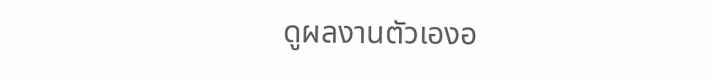ดูผลงานตัวเองอ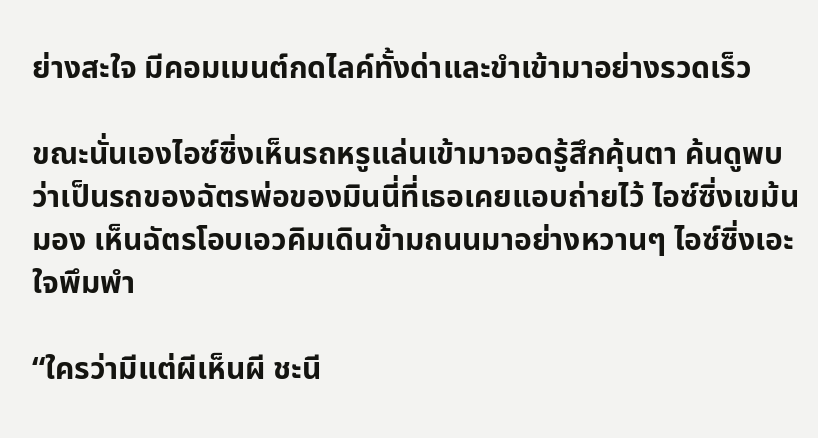ย่างสะใจ มีคอมเมนต์กดไลค์ทั้งด่าและขำเข้ามาอย่างรวดเร็ว

ขณะนั่นเองไอซ์ซิ่งเห็นรถหรูแล่นเข้ามาจอดรู้สึกคุ้นตา ค้นดูพบว่าเป็นรถของฉัตรพ่อของมินนี่ที่เธอเคยแอบถ่ายไว้ ไอซ์ซิ่งเขม้นมอง เห็นฉัตรโอบเอวคิมเดินข้ามถนนมาอย่างหวานๆ ไอซ์ซิ่งเอะใจพึมพำ

“ใครว่ามีแต่ผีเห็นผี ชะนี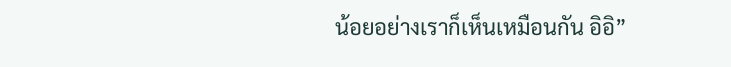น้อยอย่างเราก็เห็นเหมือนกัน อิอิ”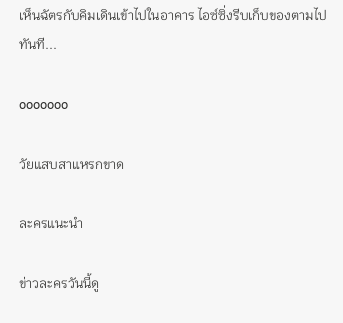เห็นฉัตรกับคิมเดินเข้าไปในอาคาร ไอซ์ซิ่งรีบเก็บของตามไปทันที...

ooooooo

วัยแสบสาแหรกขาด

ละครแนะนำ

ข่าวละครวันนี้ดู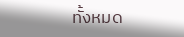ทั้งหมด